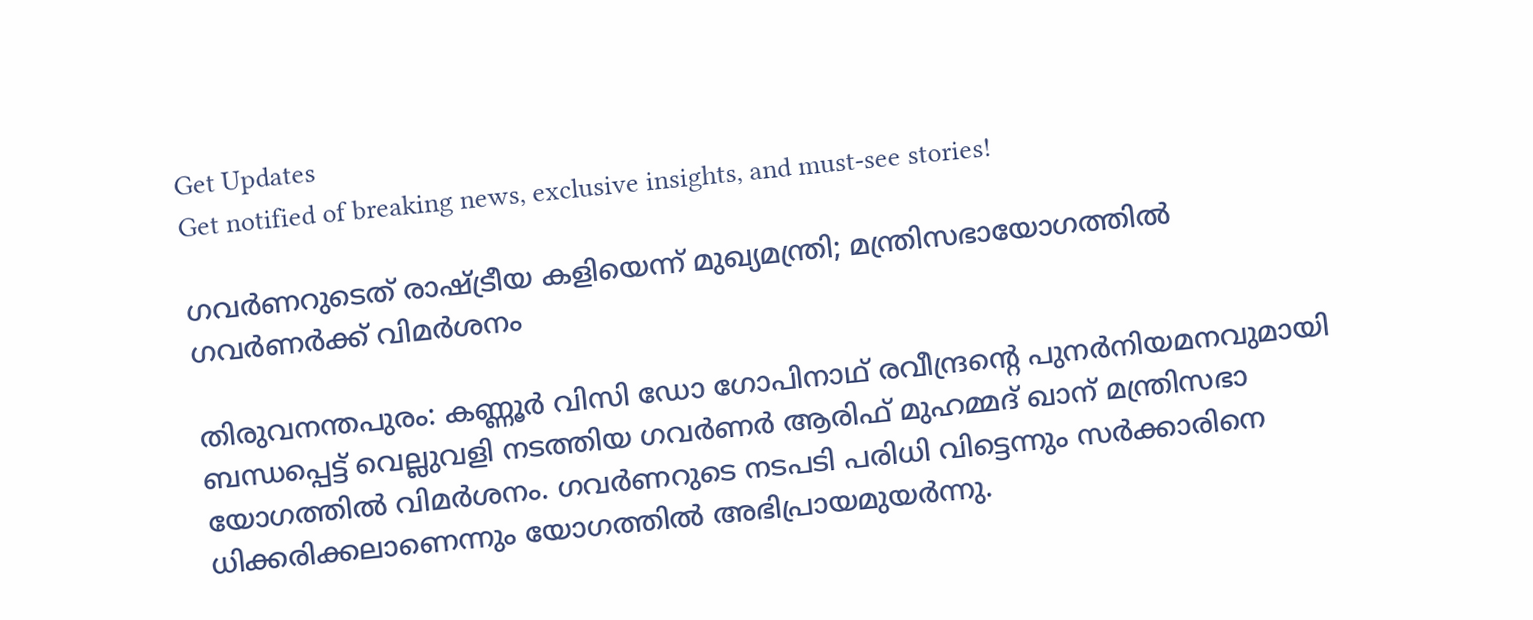Get Updates
Get notified of breaking news, exclusive insights, and must-see stories!

ഗവര്‍ണറുടെത് രാഷ്ട്രീയ കളിയെന്ന് മുഖ്യമന്ത്രി; മന്ത്രിസഭായോഗത്തില്‍ ഗവര്‍ണര്‍ക്ക് വിമര്‍ശനം

തിരുവനന്തപുരം: കണ്ണൂര്‍ വിസി ഡോ ഗോപിനാഥ് രവീന്ദ്രന്റെ പുനര്‍നിയമനവുമായി ബന്ധപ്പെട്ട് വെല്ലുവളി നടത്തിയ ഗവര്‍ണര്‍ ആരിഫ് മുഹമ്മദ് ഖാന് മന്ത്രിസഭാ യോഗത്തില്‍ വിമര്‍ശനം. ഗവര്‍ണറുടെ നടപടി പരിധി വിട്ടെന്നും സര്‍ക്കാരിനെ ധിക്കരിക്കലാണെന്നും യോഗത്തില്‍ അഭിപ്രായമുയര്‍ന്നു.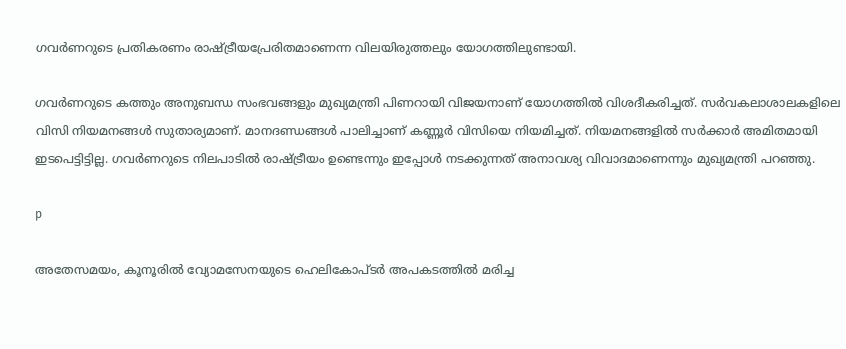ഗവര്‍ണറുടെ പ്രതികരണം രാഷ്ട്രീയപ്രേരിതമാണെന്ന വിലയിരുത്തലും യോഗത്തിലുണ്ടായി.

ഗവര്‍ണറുടെ കത്തും അനുബന്ധ സംഭവങ്ങളും മുഖ്യമന്ത്രി പിണറായി വിജയനാണ് യോഗത്തില്‍ വിശദീകരിച്ചത്. സര്‍വകലാശാലകളിലെ വിസി നിയമനങ്ങള്‍ സുതാര്യമാണ്. മാനദണ്ഡങ്ങള്‍ പാലിച്ചാണ് കണ്ണൂര്‍ വിസിയെ നിയമിച്ചത്. നിയമനങ്ങളില്‍ സര്‍ക്കാര്‍ അമിതമായി ഇടപെട്ടിട്ടില്ല. ഗവര്‍ണറുടെ നിലപാടില്‍ രാഷ്ട്രീയം ഉണ്ടെന്നും ഇപ്പോള്‍ നടക്കുന്നത് അനാവശ്യ വിവാദമാണെന്നും മുഖ്യമന്ത്രി പറഞ്ഞു.

p

അതേസമയം, കൂനൂരില്‍ വ്യോമസേനയുടെ ഹെലികോപ്ടര്‍ അപകടത്തില്‍ മരിച്ച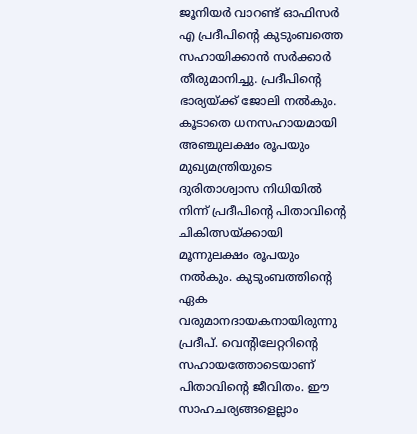ജൂനിയര്‍ വാറണ്ട് ഓഫിസര്‍ എ പ്രദീപിന്റെ കുടുംബത്തെ സഹായിക്കാന്‍ സര്‍ക്കാര്‍ തീരുമാനിച്ചു. പ്രദീപിന്റെ ഭാര്യയ്ക്ക് ജോലി നല്‍കും. കൂടാതെ ധനസഹായമായി അഞ്ചുലക്ഷം രൂപയും മുഖ്യമന്ത്രിയുടെ ദുരിതാശ്വാസ നിധിയില്‍ നിന്ന് പ്രദീപിന്റെ പിതാവിന്റെ ചികിത്സയ്ക്കായി മൂന്നുലക്ഷം രൂപയും നല്‍കും. കുടുംബത്തിന്റെ ഏക വരുമാനദായകനായിരുന്നു പ്രദീപ്. വെന്റിലേറ്ററിന്റെ സഹായത്തോടെയാണ് പിതാവിന്റെ ജീവിതം. ഈ സാഹചര്യങ്ങളെല്ലാം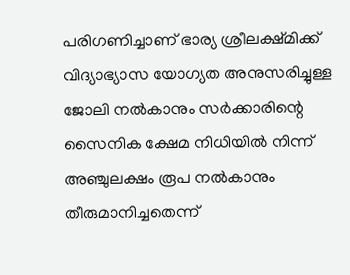പരിഗണിച്ചാണ് ഭാര്യ ശ്രീലക്ഷ്മിക്ക് വിദ്യാഭ്യാസ യോഗ്യത അനുസരിച്ചുള്ള ജോലി നല്‍കാനും സര്‍ക്കാരിന്റെ സൈനിക ക്ഷേമ നിധിയില്‍ നിന്ന് അഞ്ചുലക്ഷം രൂപ നല്‍കാനും തീരുമാനിച്ചതെന്ന്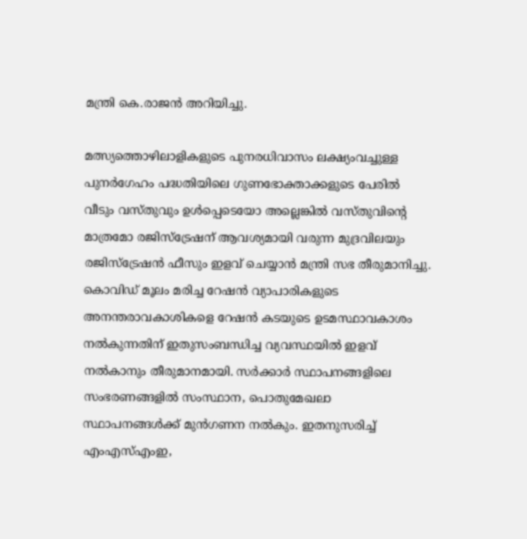മന്ത്രി കെ.രാജന്‍ അറിയിച്ചു.

മത്സ്യത്തൊഴിലാളികളുടെ പുനരധിവാസം ലക്ഷ്യംവച്ചുള്ള പുനര്‍ഗേഹം പദ്ധതിയിലെ ഗുണഭോക്താക്കളുടെ പേരില്‍ വീടും വസ്തുവും ഉള്‍പ്പെടെയോ അല്ലെങ്കില്‍ വസ്തുവിന്റെ മാത്രമോ രജിസ്ട്രേഷന് ആവശ്യമായി വരുന്ന മുദ്രവിലയും രജിസ്ട്രേഷന്‍ ഫീസും ഇളവ് ചെയ്യാന്‍ മന്ത്രി സഭ തീരുമാനിച്ചു. കൊവിഡ് മൂലം മരിച്ച റേഷന്‍ വ്യാപാരികളുടെ അനന്തരാവകാശികളെ റേഷന്‍ കടയുടെ ഉടമസ്ഥാവകാശം നല്‍കുന്നതിന് ഇതുസംബന്ധിച്ച വ്യവസ്ഥയില്‍ ഇളവ് നല്‍കാനും തീരുമാനമായി. സര്‍ക്കാര്‍ സ്ഥാപനങ്ങളിലെ സംഭരണങ്ങളില്‍ സംസ്ഥാന, പൊതുമേഖലാ സ്ഥാപനങ്ങള്‍ക്ക് മുന്‍ഗണന നല്‍കും. ഇതനുസരിച്ച് എംഎസ്എംഇ,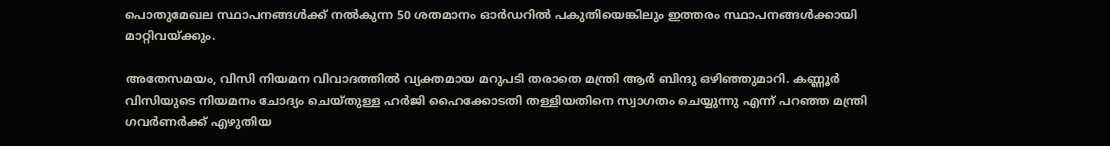പൊതുമേഖല സ്ഥാപനങ്ങള്‍ക്ക് നല്‍കുന്ന 50 ശതമാനം ഓര്‍ഡറില്‍ പകുതിയെങ്കിലും ഇത്തരം സ്ഥാപനങ്ങള്‍ക്കായി മാറ്റിവയ്ക്കും.

അതേസമയം, വിസി നിയമന വിവാദത്തില്‍ വ്യക്തമായ മറുപടി തരാതെ മന്ത്രി ആര്‍ ബിന്ദു ഒഴിഞ്ഞുമാറി. കണ്ണൂര്‍ വിസിയുടെ നിയമനം ചോദ്യം ചെയ്തുള്ള ഹര്‍ജി ഹൈക്കോടതി തള്ളിയതിനെ സ്വാഗതം ചെയ്യുന്നു എന്ന് പറഞ്ഞ മന്ത്രി ഗവര്‍ണര്‍ക്ക് എഴുതിയ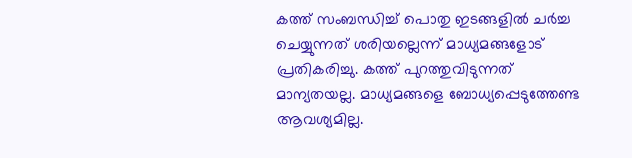കത്ത് സംബന്ധിച്ച് പൊതു ഇടങ്ങളില്‍ ചര്‍ച്ച ചെയ്യുന്നത് ശരിയല്ലെന്ന് മാധ്യമങ്ങളോട് പ്രതികരിച്ചു. കത്ത് പുറത്തുവിടുന്നത് മാന്യതയല്ല. മാധ്യമങ്ങളെ ബോധ്യപ്പെടുത്തേണ്ട ആവശ്യമില്ല.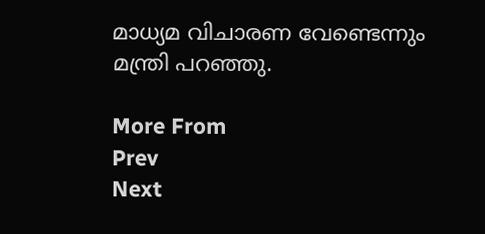മാധ്യമ വിചാരണ വേണ്ടെന്നും മന്ത്രി പറഞ്ഞു.

More From
Prev
Next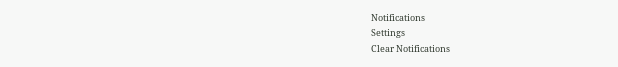Notifications
Settings
Clear Notifications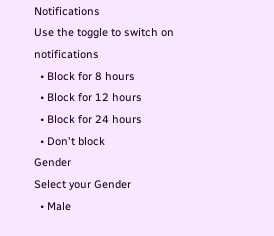Notifications
Use the toggle to switch on notifications
  • Block for 8 hours
  • Block for 12 hours
  • Block for 24 hours
  • Don't block
Gender
Select your Gender
  • Male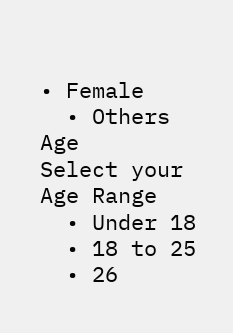• Female
  • Others
Age
Select your Age Range
  • Under 18
  • 18 to 25
  • 26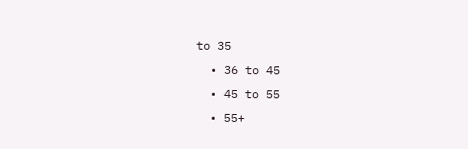to 35
  • 36 to 45
  • 45 to 55
  • 55+